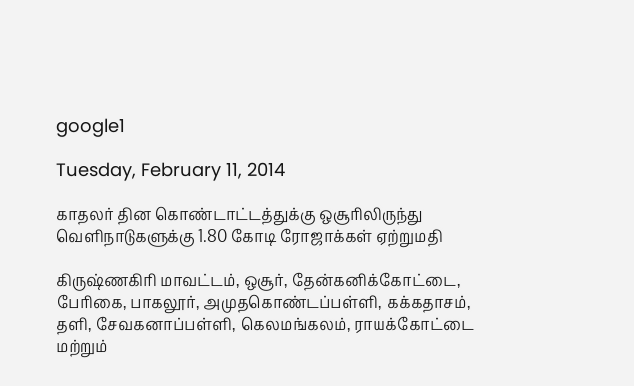google1

Tuesday, February 11, 2014

காதலர் தின கொண்டாட்டத்துக்கு ஒசூரிலிருந்து வெளிநாடுகளுக்கு 1.80 கோடி ரோஜாக்கள் ஏற்றுமதி

கிருஷ்ணகிரி மாவட்டம், ஒசூர், தேன்கனிக்கோட்டை, பேரிகை, பாகலூர், அமுதகொண்டப்பள்ளி, கக்கதாசம், தளி, சேவகனாப்பள்ளி, கெலமங்கலம், ராயக்கோட்டை மற்றும்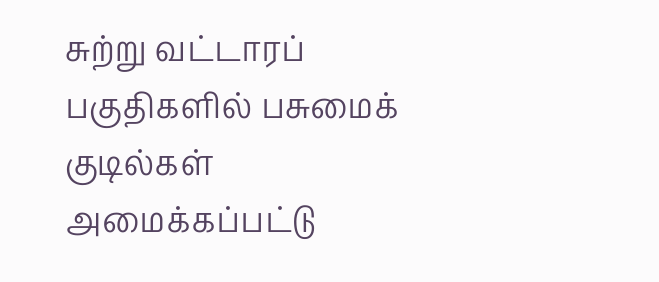சுற்று வட்டாரப் பகுதிகளில் பசுமைக் குடில்கள் அமைக்கப்பட்டு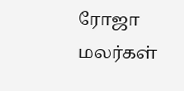ரோஜா மலர்கள்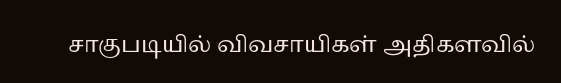சாகுபடியில் விவசாயிகள் அதிகளவில்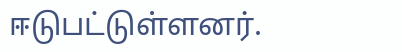ஈடுபட்டுள்ளனர்.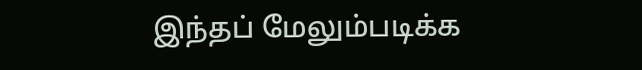இந்தப் மேலும்படிக்க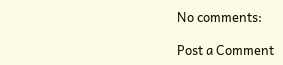No comments:

Post a Comment